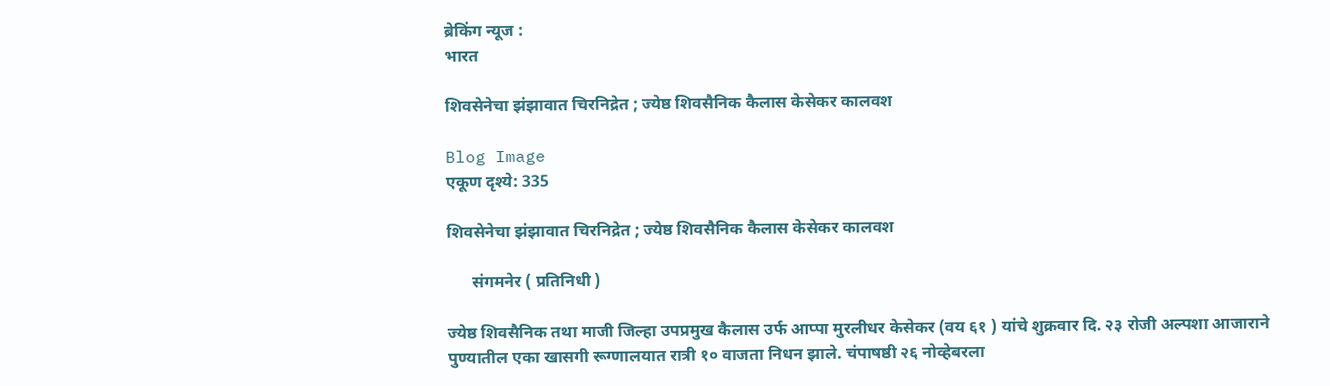ब्रेकिंग न्यूज :
भारत

शिवसेनेचा झंझावात चिरनिद्रेत ; ज्येष्ठ शिवसैनिक कैलास केसेकर कालवश

Blog Image
एकूण दृश्ये: 335

शिवसेनेचा झंझावात चिरनिद्रेत ; ज्येष्ठ शिवसैनिक कैलास केसेकर कालवश

      संगमनेर ( प्रतिनिधी )

ज्येष्ठ शिवसैनिक तथा माजी जिल्हा उपप्रमुख कैलास उर्फ आप्पा मुरलीधर केसेकर (वय ६१ ) यांचे शुक्रवार दि. २३ रोजी अल्पशा आजाराने पुण्यातील एका खासगी रूग्णालयात रात्री १० वाजता निधन झाले. चंपाषष्ठी २६ नोव्हेबरला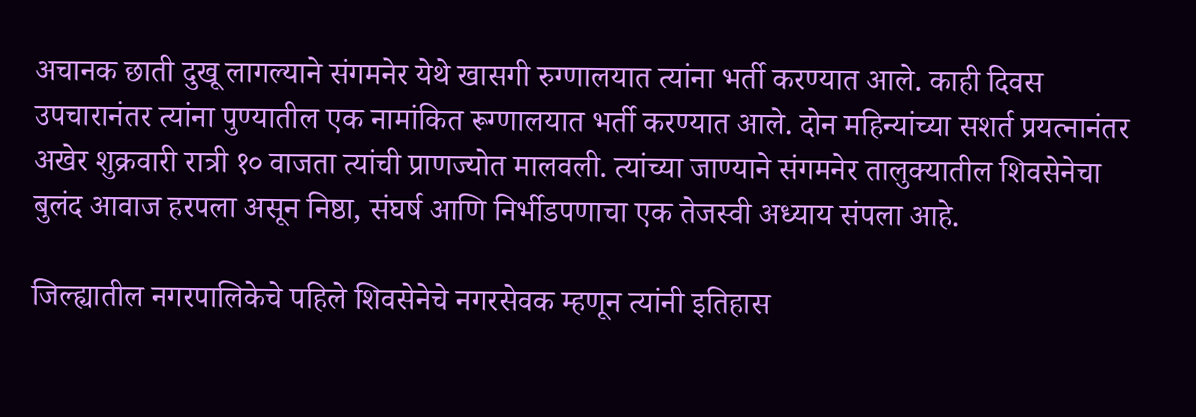अचानक छाती दुखू लागल्याने संगमनेर येथे खासगी रुग्णालयात त्यांना भर्ती करण्यात आले. काही दिवस उपचारानंतर त्यांना पुण्यातील एक नामांकित रूग्णालयात भर्ती करण्यात आले. दोन महिन्यांच्या सशर्त प्रयत्नानंतर अखेर शुक्रवारी रात्री १० वाजता त्यांची प्राणज्योत मालवली. त्यांच्या जाण्याने संगमनेर तालुक्यातील शिवसेनेचा बुलंद आवाज हरपला असून निष्ठा, संघर्ष आणि निर्भीडपणाचा एक तेजस्वी अध्याय संपला आहे.

जिल्ह्यातील नगरपालिकेचे पहिले शिवसेनेचे नगरसेवक म्हणून त्यांनी इतिहास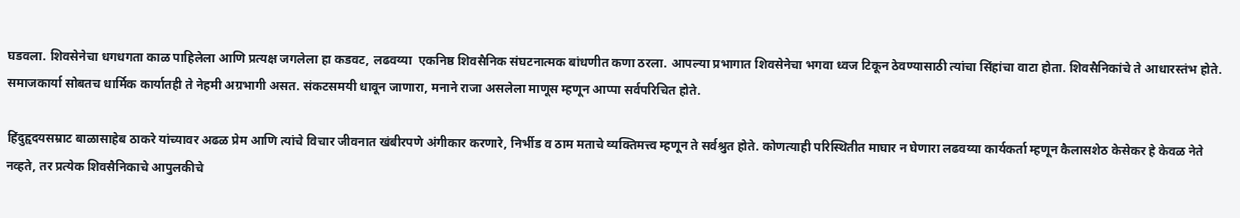घडवला. शिवसेनेचा धगधगता काळ पाहिलेला आणि प्रत्यक्ष जगलेला हा कडवट, लढवय्या  एकनिष्ठ शिवसैनिक संघटनात्मक बांधणीत कणा ठरला. आपल्या प्रभागात शिवसेनेचा भगवा ध्वज टिकून ठेवण्यासाठी त्यांचा सिंहांचा वाटा होता. शिवसैनिकांचे ते आधारस्तंभ होते. समाजकार्या सोबतच धार्मिक कार्यातही ते नेहमी अग्रभागी असत. संकटसमयी धावून जाणारा, मनाने राजा असलेला माणूस म्हणून आप्पा सर्वपरिचित होते.

हिंदुहृदयसम्राट बाळासाहेब ठाकरे यांच्यावर अढळ प्रेम आणि त्यांचे विचार जीवनात खंबीरपणे अंगीकार करणारे, निर्भीड व ठाम मताचे व्यक्तिमत्त्व म्हणून ते सर्वश्रुत होते. कोणत्याही परिस्थितीत माघार न घेणारा लढवय्या कार्यकर्ता म्हणून कैलासशेठ केसेकर हे केवळ नेते नव्हते, तर प्रत्येक शिवसैनिकाचे आपुलकीचे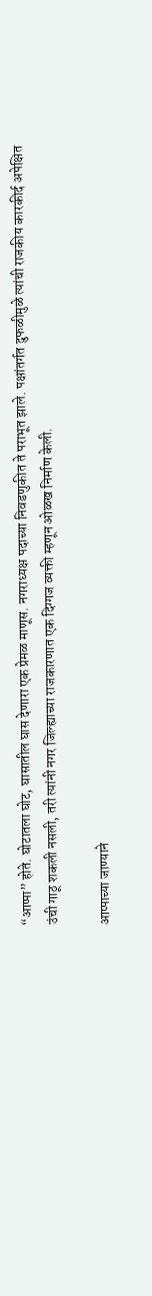“आप्पा” होते. घोटातला घोट, घासातील घास देणारा एक प्रेमळ माणूस. नगराध्यक्ष पदाच्या निवडणुकीत ते पराभूत झाले. पक्षांतर्गत दुफळीमुळे त्यांची राजकीय कारकीर्द अपेक्षित उंची गाठू शकली नसली, तरी त्यांनी नगर जिल्ह्याच्या राजकारणात एक दिग्गज व्यक्ती म्हणून ओळख निर्माण केली.

आप्पाच्या जाण्याने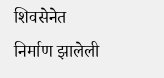शिवसेनेत निर्माण झालेली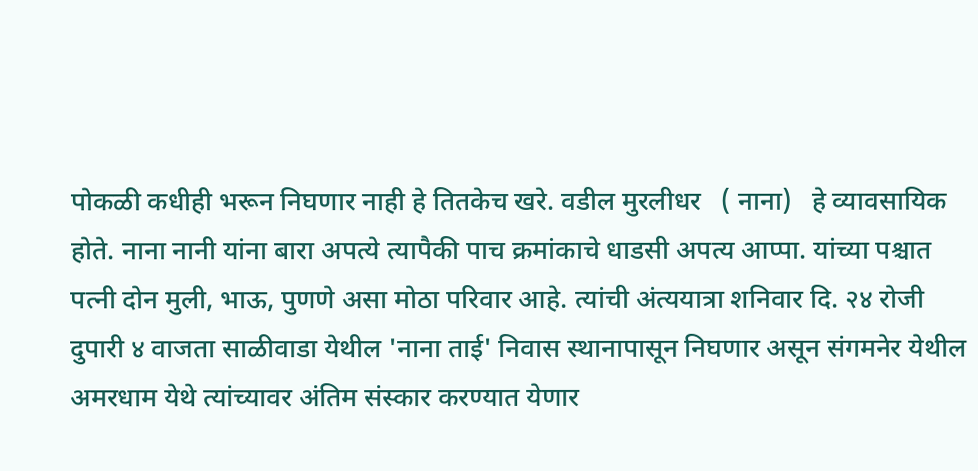पोकळी कधीही भरून निघणार नाही हे तितकेच खरे. वडील मुरलीधर   ( नाना)   हे व्यावसायिक होते. नाना नानी यांना बारा अपत्ये त्यापैकी पाच क्रमांकाचे धाडसी अपत्य आप्पा. यांच्या पश्चात पत्नी दोन मुली, भाऊ, पुणणे असा मोठा परिवार आहे. त्यांची अंत्ययात्रा शनिवार दि. २४ रोजी दुपारी ४ वाजता साळीवाडा येथील 'नाना ताई' निवास स्थानापासून निघणार असून संगमनेर येथील अमरधाम येथे त्यांच्यावर अंतिम संस्कार करण्यात येणार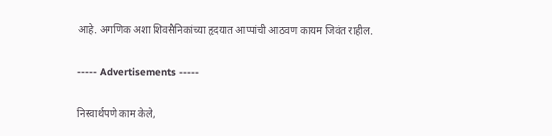आहे. अगणिक अशा शिवसैनिकांच्या हृदयात आप्पांची आठवण कायम जिवंत राहील.

----- Advertisements -----

निस्वार्थपणे काम केले,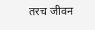तरच जीवन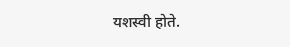यशस्वी होते.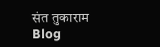संत तुकाराम
Blog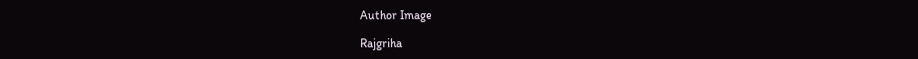Author Image

Rajgriha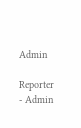Admin

Reporter - Admin